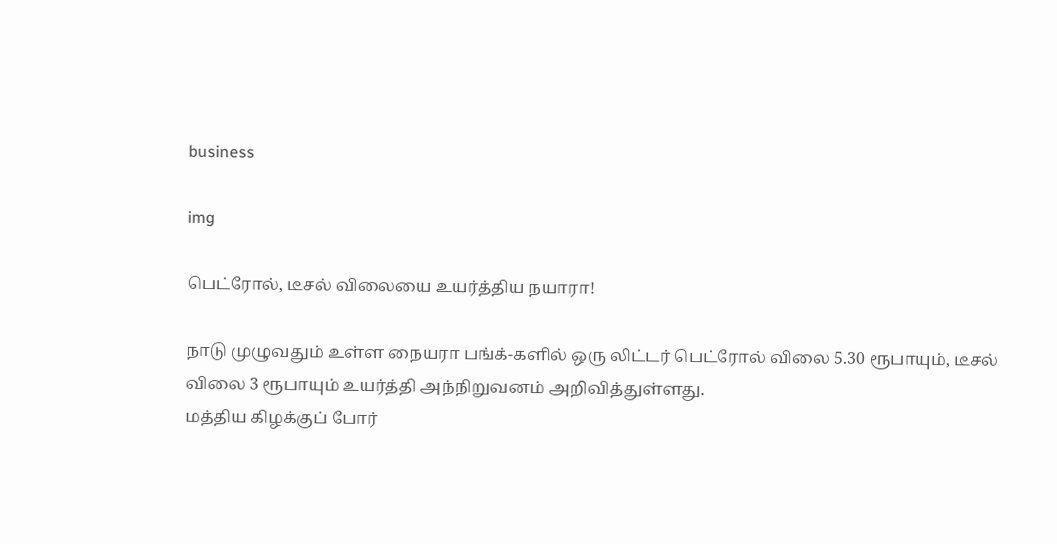business

img

பெட்ரோல், டீசல் விலையை உயர்த்திய நயாரா!

நாடு முழுவதும் உள்ள நையரா பங்க்-களில் ஒரு லிட்டர் பெட்ரோல் விலை 5.30 ரூபாயும், டீசல் விலை 3 ரூபாயும் உயர்த்தி அந்நிறுவனம் அறிவித்துள்ளது.
மத்திய கிழக்குப் போர்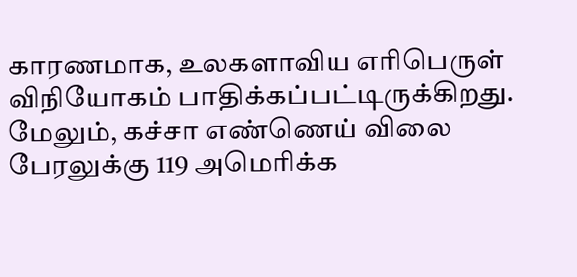காரணமாக, உலகளாவிய எரிபெருள் விநியோகம் பாதிக்கப்பட்டிருக்கிறது. மேலும், கச்சா எண்ணெய் விலை பேரலுக்கு 119 அமெரிக்க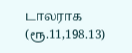டாலராக (ரூ.11,198.13)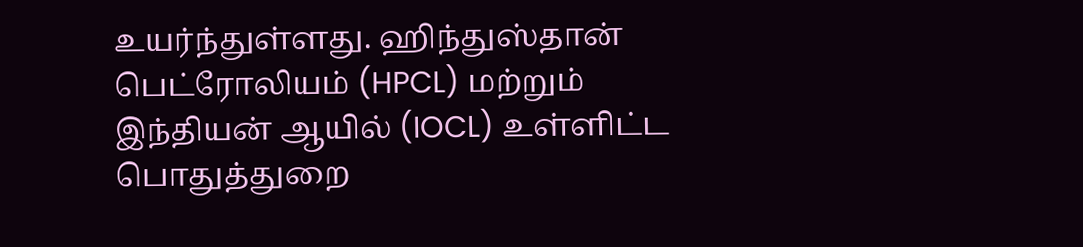உயர்ந்துள்ளது. ஹிந்துஸ்தான் பெட்ரோலியம் (HPCL) மற்றும் இந்தியன் ஆயில் (IOCL) உள்ளிட்ட பொதுத்துறை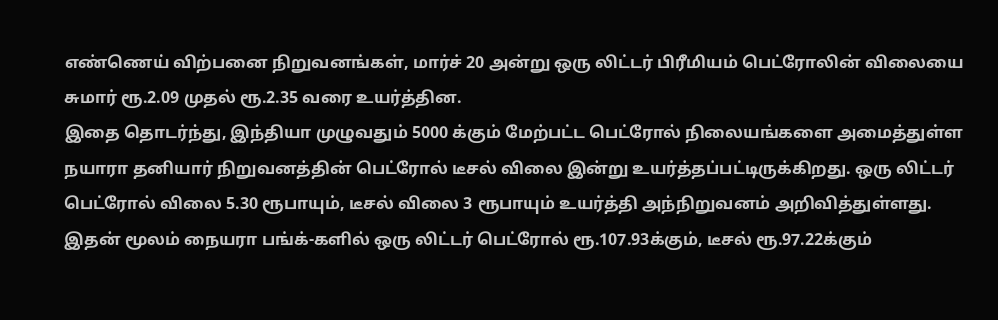எண்ணெய் விற்பனை நிறுவனங்கள், மார்ச் 20 அன்று ஒரு லிட்டர் பிரீமியம் பெட்ரோலின் விலையை சுமார் ரூ.2.09 முதல் ரூ.2.35 வரை உயர்த்தின.
இதை தொடர்ந்து, இந்தியா முழுவதும் 5000 க்கும் மேற்பட்ட பெட்ரோல் நிலையங்களை அமைத்துள்ள நயாரா தனியார் நிறுவனத்தின் பெட்ரோல் டீசல் விலை இன்று உயர்த்தப்பட்டிருக்கிறது. ஒரு லிட்டர் பெட்ரோல் விலை 5.30 ரூபாயும், டீசல் விலை 3 ரூபாயும் உயர்த்தி அந்நிறுவனம் அறிவித்துள்ளது. இதன் மூலம் நையரா பங்க்-களில் ஒரு லிட்டர் பெட்ரோல் ரூ.107.93க்கும், டீசல் ரூ.97.22க்கும்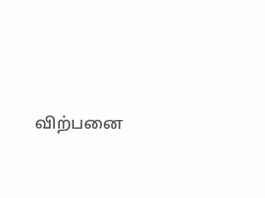விற்பனை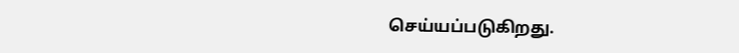செய்யப்படுகிறது.